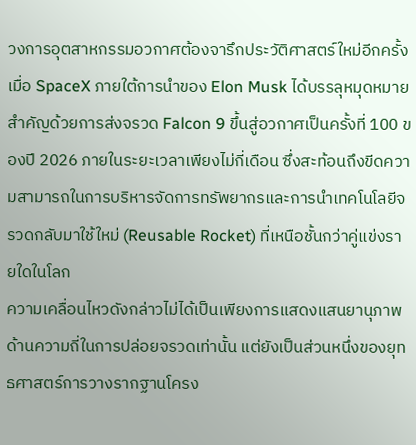วงการอุตสาหกรรมอวกาศต้องจารึกประวัติศาสตร์ใหม่อีกครั้ง เมื่อ SpaceX ภายใต้การนำของ Elon Musk ได้บรรลุหมุดหมายสำคัญด้วยการส่งจรวด Falcon 9 ขึ้นสู่อวกาศเป็นครั้งที่ 100 ของปี 2026 ภายในระยะเวลาเพียงไม่กี่เดือน ซึ่งสะท้อนถึงขีดความสามารถในการบริหารจัดการทรัพยากรและการนำเทคโนโลยีจรวดกลับมาใช้ใหม่ (Reusable Rocket) ที่เหนือชั้นกว่าคู่แข่งรายใดในโลก
ความเคลื่อนไหวดังกล่าวไม่ได้เป็นเพียงการแสดงแสนยานุภาพด้านความถี่ในการปล่อยจรวดเท่านั้น แต่ยังเป็นส่วนหนึ่งของยุทธศาสตร์การวางรากฐานโครง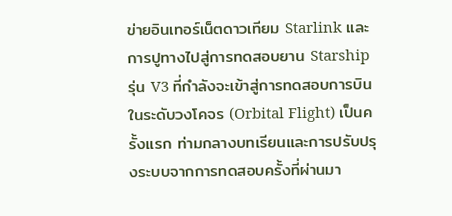ข่ายอินเทอร์เน็ตดาวเทียม Starlink และการปูทางไปสู่การทดสอบยาน Starship รุ่น V3 ที่กำลังจะเข้าสู่การทดสอบการบินในระดับวงโคจร (Orbital Flight) เป็นครั้งแรก ท่ามกลางบทเรียนและการปรับปรุงระบบจากการทดสอบครั้งที่ผ่านมา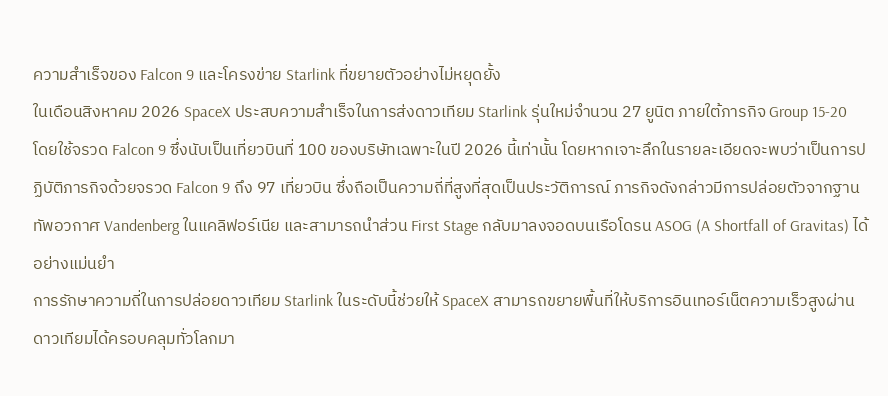ความสำเร็จของ Falcon 9 และโครงข่าย Starlink ที่ขยายตัวอย่างไม่หยุดยั้ง
ในเดือนสิงหาคม 2026 SpaceX ประสบความสำเร็จในการส่งดาวเทียม Starlink รุ่นใหม่จำนวน 27 ยูนิต ภายใต้ภารกิจ Group 15-20 โดยใช้จรวด Falcon 9 ซึ่งนับเป็นเที่ยวบินที่ 100 ของบริษัทเฉพาะในปี 2026 นี้เท่านั้น โดยหากเจาะลึกในรายละเอียดจะพบว่าเป็นการปฏิบัติภารกิจด้วยจรวด Falcon 9 ถึง 97 เที่ยวบิน ซึ่งถือเป็นความถี่ที่สูงที่สุดเป็นประวัติการณ์ ภารกิจดังกล่าวมีการปล่อยตัวจากฐานทัพอวกาศ Vandenberg ในแคลิฟอร์เนีย และสามารถนำส่วน First Stage กลับมาลงจอดบนเรือโดรน ASOG (A Shortfall of Gravitas) ได้อย่างแม่นยำ
การรักษาความถี่ในการปล่อยดาวเทียม Starlink ในระดับนี้ช่วยให้ SpaceX สามารถขยายพื้นที่ให้บริการอินเทอร์เน็ตความเร็วสูงผ่านดาวเทียมได้ครอบคลุมทั่วโลกมา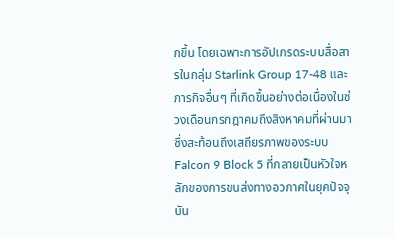กขึ้น โดยเฉพาะการอัปเกรดระบบสื่อสารในกลุ่ม Starlink Group 17-48 และภารกิจอื่นๆ ที่เกิดขึ้นอย่างต่อเนื่องในช่วงเดือนกรกฎาคมถึงสิงหาคมที่ผ่านมา ซึ่งสะท้อนถึงเสถียรภาพของระบบ Falcon 9 Block 5 ที่กลายเป็นหัวใจหลักของการขนส่งทางอวกาศในยุคปัจจุบัน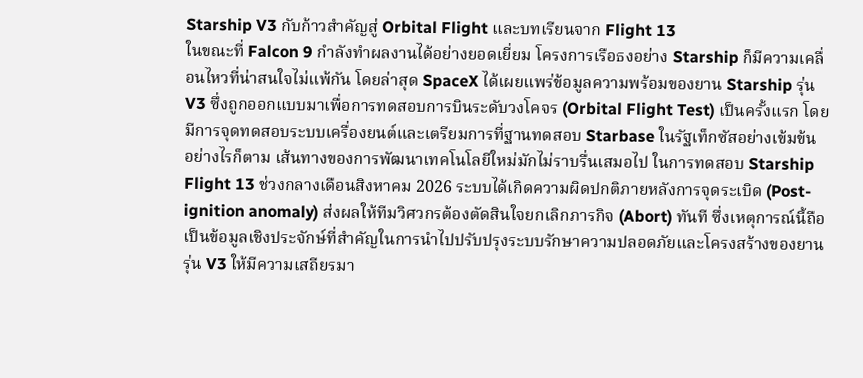Starship V3 กับก้าวสำคัญสู่ Orbital Flight และบทเรียนจาก Flight 13
ในขณะที่ Falcon 9 กำลังทำผลงานได้อย่างยอดเยี่ยม โครงการเรือธงอย่าง Starship ก็มีความเคลื่อนไหวที่น่าสนใจไม่แพ้กัน โดยล่าสุด SpaceX ได้เผยแพร่ข้อมูลความพร้อมของยาน Starship รุ่น V3 ซึ่งถูกออกแบบมาเพื่อการทดสอบการบินระดับวงโคจร (Orbital Flight Test) เป็นครั้งแรก โดยมีการจุดทดสอบระบบเครื่องยนต์และเตรียมการที่ฐานทดสอบ Starbase ในรัฐเท็กซัสอย่างเข้มข้น
อย่างไรก็ตาม เส้นทางของการพัฒนาเทคโนโลยีใหม่มักไม่ราบรื่นเสมอไป ในการทดสอบ Starship Flight 13 ช่วงกลางเดือนสิงหาคม 2026 ระบบได้เกิดความผิดปกติภายหลังการจุดระเบิด (Post-ignition anomaly) ส่งผลให้ทีมวิศวกรต้องตัดสินใจยกเลิกภารกิจ (Abort) ทันที ซึ่งเหตุการณ์นี้ถือเป็นข้อมูลเชิงประจักษ์ที่สำคัญในการนำไปปรับปรุงระบบรักษาความปลอดภัยและโครงสร้างของยาน รุ่น V3 ให้มีความเสถียรมา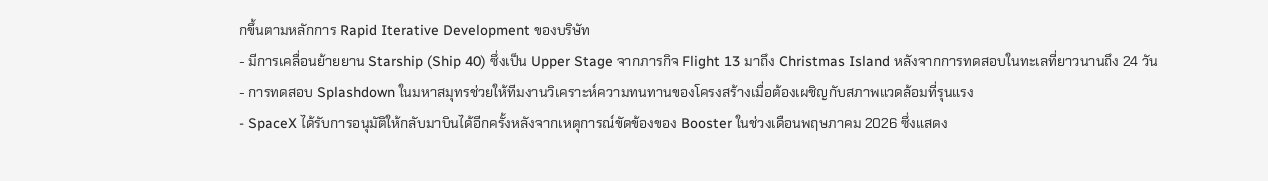กขึ้นตามหลักการ Rapid Iterative Development ของบริษัท
- มีการเคลื่อนย้ายยาน Starship (Ship 40) ซึ่งเป็น Upper Stage จากภารกิจ Flight 13 มาถึง Christmas Island หลังจากการทดสอบในทะเลที่ยาวนานถึง 24 วัน
- การทดสอบ Splashdown ในมหาสมุทรช่วยให้ทีมงานวิเคราะห์ความทนทานของโครงสร้างเมื่อต้องเผชิญกับสภาพแวดล้อมที่รุนแรง
- SpaceX ได้รับการอนุมัติให้กลับมาบินได้อีกครั้งหลังจากเหตุการณ์ขัดข้องของ Booster ในช่วงเดือนพฤษภาคม 2026 ซึ่งแสดง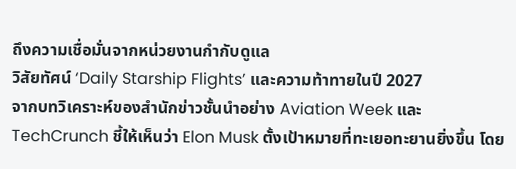ถึงความเชื่อมั่นจากหน่วยงานกำกับดูแล
วิสัยทัศน์ ‘Daily Starship Flights’ และความท้าทายในปี 2027
จากบทวิเคราะห์ของสำนักข่าวชั้นนำอย่าง Aviation Week และ TechCrunch ชี้ให้เห็นว่า Elon Musk ตั้งเป้าหมายที่ทะเยอทะยานยิ่งขึ้น โดย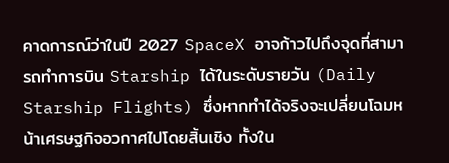คาดการณ์ว่าในปี 2027 SpaceX อาจก้าวไปถึงจุดที่สามารถทำการบิน Starship ได้ในระดับรายวัน (Daily Starship Flights) ซึ่งหากทำได้จริงจะเปลี่ยนโฉมหน้าเศรษฐกิจอวกาศไปโดยสิ้นเชิง ทั้งใน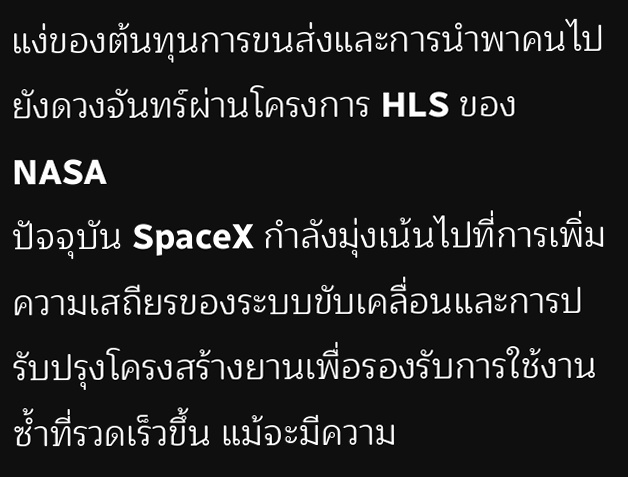แง่ของต้นทุนการขนส่งและการนำพาคนไปยังดวงจันทร์ผ่านโครงการ HLS ของ NASA
ปัจจุบัน SpaceX กำลังมุ่งเน้นไปที่การเพิ่มความเสถียรของระบบขับเคลื่อนและการปรับปรุงโครงสร้างยานเพื่อรองรับการใช้งานซ้ำที่รวดเร็วขึ้น แม้จะมีความ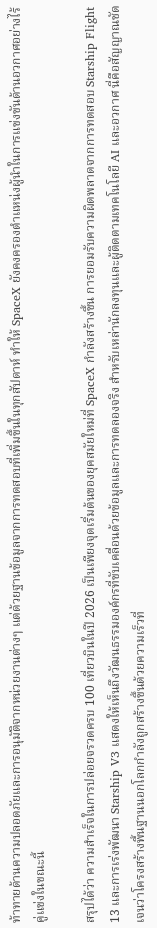ท้าทายด้านความปลอดภัยและการอนุมัติจากหน่วยงานต่างๆ แต่ด้วยฐานข้อมูลจากการทดสอบที่เพิ่มขึ้นในทุกสัปดาห์ ทำให้ SpaceX ยังคงครองตำแหน่งผู้นำในการแข่งขันด้านอวกาศอย่างไร้คู่แข่งในขณะนี้

สรุปได้ว่า ความสำเร็จในการปล่อยจรวดครบ 100 เที่ยวบินในปี 2026 เป็นเพียงจุดเริ่มต้นของยุคสมัยใหม่ที่ SpaceX กำลังสร้างขึ้น การยอมรับความผิดพลาดจากการทดสอบ Starship Flight 13 และการเร่งพัฒนา Starship V3 แสดงให้เห็นถึงวัฒนธรรมองค์กรที่ขับเคลื่อนด้วยข้อมูลและการทดลองจริง สำหรับเหล่านักลงทุนและผู้ติดตามเทคโนโลยี AI และอวกาศ นี่คือสัญญาณชัดเจนว่าโครงสร้างพื้นฐานนอกโลกกำลังถูกสร้างขึ้นด้วยความเร็วที่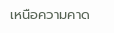เหนือความคาด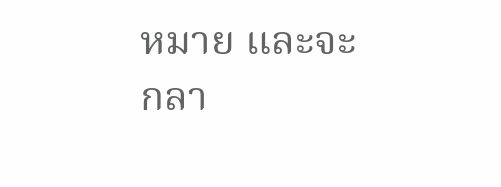หมาย และจะกลา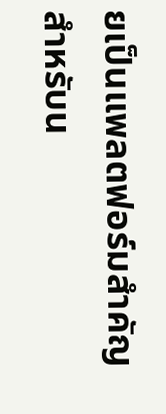ยเป็นแพลตฟอร์มสำคัญสำหรับน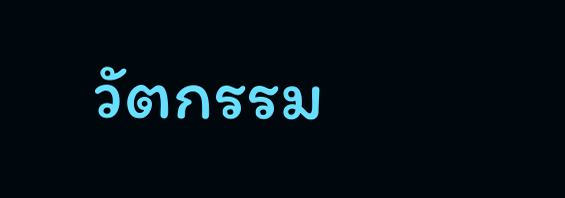วัตกรรม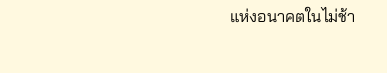แห่งอนาคตในไม่ช้า